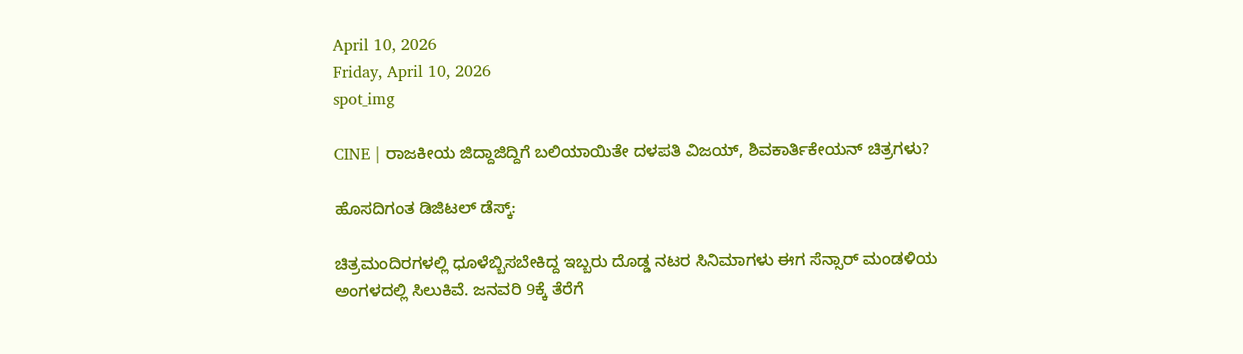April 10, 2026
Friday, April 10, 2026
spot_img

CINE | ರಾಜಕೀಯ ಜಿದ್ದಾಜಿದ್ದಿಗೆ ಬಲಿಯಾಯಿತೇ ದಳಪತಿ ವಿಜಯ್, ಶಿವಕಾರ್ತಿಕೇಯನ್ ಚಿತ್ರಗಳು?

ಹೊಸದಿಗಂತ ಡಿಜಿಟಲ್ ಡೆಸ್ಕ್:

ಚಿತ್ರಮಂದಿರಗಳಲ್ಲಿ ಧೂಳೆಬ್ಬಿಸಬೇಕಿದ್ದ ಇಬ್ಬರು ದೊಡ್ಡ ನಟರ ಸಿನಿಮಾಗಳು ಈಗ ಸೆನ್ಸಾರ್ ಮಂಡಳಿಯ ಅಂಗಳದಲ್ಲಿ ಸಿಲುಕಿವೆ. ಜನವರಿ 9ಕ್ಕೆ ತೆರೆಗೆ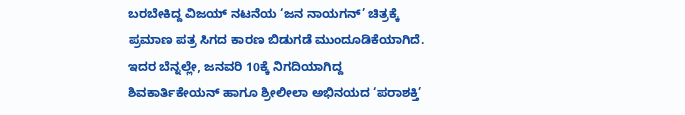ಬರಬೇಕಿದ್ದ ವಿಜಯ್ ನಟನೆಯ ‘ಜನ ನಾಯಗನ್’ ಚಿತ್ರಕ್ಕೆ ಪ್ರಮಾಣ ಪತ್ರ ಸಿಗದ ಕಾರಣ ಬಿಡುಗಡೆ ಮುಂದೂಡಿಕೆಯಾಗಿದೆ. ಇದರ ಬೆನ್ನಲ್ಲೇ, ಜನವರಿ 10ಕ್ಕೆ ನಿಗದಿಯಾಗಿದ್ದ ಶಿವಕಾರ್ತಿಕೇಯನ್ ಹಾಗೂ ಶ್ರೀಲೀಲಾ ಅಭಿನಯದ ‘ಪರಾಶಕ್ತಿ’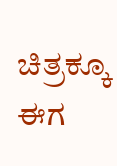ಚಿತ್ರಕ್ಕೂ ಈಗ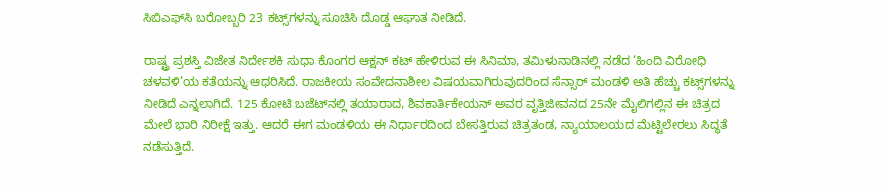ಸಿಬಿಎಫ್‌ಸಿ ಬರೋಬ್ಬರಿ 23 ಕಟ್ಸ್‌ಗಳನ್ನು ಸೂಚಿಸಿ ದೊಡ್ಡ ಆಘಾತ ನೀಡಿದೆ.

ರಾಷ್ಟ್ರ ಪ್ರಶಸ್ತಿ ವಿಜೇತ ನಿರ್ದೇಶಕಿ ಸುಧಾ ಕೊಂಗರ ಆಕ್ಷನ್ ಕಟ್ ಹೇಳಿರುವ ಈ ಸಿನಿಮಾ, ತಮಿಳುನಾಡಿನಲ್ಲಿ ನಡೆದ ‘ಹಿಂದಿ ವಿರೋಧಿ ಚಳವಳಿ’ಯ ಕತೆಯನ್ನು ಆಧರಿಸಿದೆ. ರಾಜಕೀಯ ಸಂವೇದನಾಶೀಲ ವಿಷಯವಾಗಿರುವುದರಿಂದ ಸೆನ್ಸಾರ್ ಮಂಡಳಿ ಅತಿ ಹೆಚ್ಚು ಕಟ್ಸ್‌ಗಳನ್ನು ನೀಡಿದೆ ಎನ್ನಲಾಗಿದೆ. 125 ಕೋಟಿ ಬಜೆಟ್‌ನಲ್ಲಿ ತಯಾರಾದ, ಶಿವಕಾರ್ತಿಕೇಯನ್ ಅವರ ವೃತ್ತಿಜೀವನದ 25ನೇ ಮೈಲಿಗಲ್ಲಿನ ಈ ಚಿತ್ರದ ಮೇಲೆ ಭಾರಿ ನಿರೀಕ್ಷೆ ಇತ್ತು. ಆದರೆ ಈಗ ಮಂಡಳಿಯ ಈ ನಿರ್ಧಾರದಿಂದ ಬೇಸತ್ತಿರುವ ಚಿತ್ರತಂಡ, ನ್ಯಾಯಾಲಯದ ಮೆಟ್ಟಿಲೇರಲು ಸಿದ್ಧತೆ ನಡೆಸುತ್ತಿದೆ.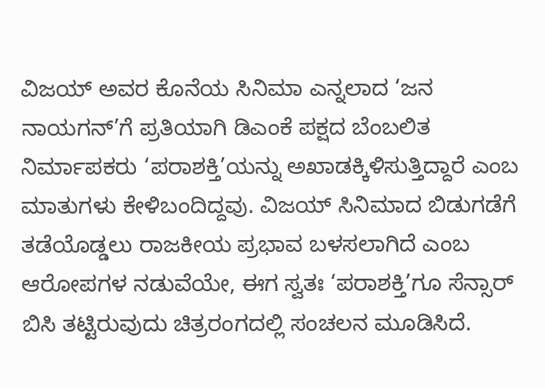ವಿಜಯ್ ಅವರ ಕೊನೆಯ ಸಿನಿಮಾ ಎನ್ನಲಾದ ‘ಜನ ನಾಯಗನ್’ಗೆ ಪ್ರತಿಯಾಗಿ ಡಿಎಂಕೆ ಪಕ್ಷದ ಬೆಂಬಲಿತ ನಿರ್ಮಾಪಕರು ‘ಪರಾಶಕ್ತಿ’ಯನ್ನು ಅಖಾಡಕ್ಕಿಳಿಸುತ್ತಿದ್ದಾರೆ ಎಂಬ ಮಾತುಗಳು ಕೇಳಿಬಂದಿದ್ದವು. ವಿಜಯ್ ಸಿನಿಮಾದ ಬಿಡುಗಡೆಗೆ ತಡೆಯೊಡ್ಡಲು ರಾಜಕೀಯ ಪ್ರಭಾವ ಬಳಸಲಾಗಿದೆ ಎಂಬ ಆರೋಪಗಳ ನಡುವೆಯೇ, ಈಗ ಸ್ವತಃ ‘ಪರಾಶಕ್ತಿ’ಗೂ ಸೆನ್ಸಾರ್ ಬಿಸಿ ತಟ್ಟಿರುವುದು ಚಿತ್ರರಂಗದಲ್ಲಿ ಸಂಚಲನ ಮೂಡಿಸಿದೆ.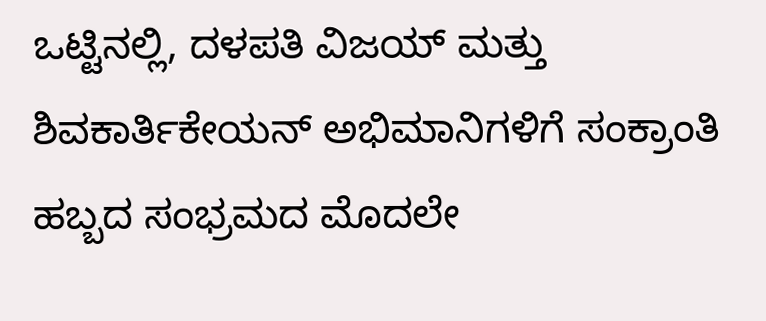ಒಟ್ಟಿನಲ್ಲಿ, ದಳಪತಿ ವಿಜಯ್ ಮತ್ತು ಶಿವಕಾರ್ತಿಕೇಯನ್ ಅಭಿಮಾನಿಗಳಿಗೆ ಸಂಕ್ರಾಂತಿ ಹಬ್ಬದ ಸಂಭ್ರಮದ ಮೊದಲೇ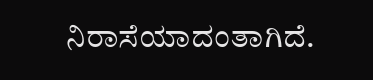ನಿರಾಸೆಯಾದಂತಾಗಿದೆ.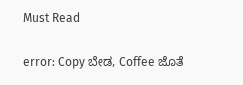Must Read

error: Copy ಬೇಡ, Coffee ಜೊತೆ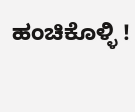ಹಂಚಿಕೊಳ್ಳಿ !